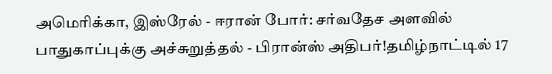அமெரிக்கா, இஸ்ரேல் - ஈரான் போர்: சர்வதேச அளவில் பாதுகாப்புக்கு அச்சுறுத்தல் - பிரான்ஸ் அதிபர்!தமிழ்நாட்டில் 17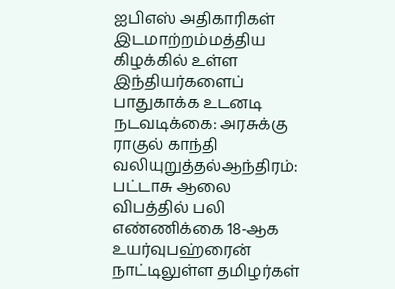ஐபிஎஸ் அதிகாரிகள் இடமாற்றம்மத்திய கிழக்கில் உள்ள இந்தியர்களைப் பாதுகாக்க உடனடி நடவடிக்கை: அரசுக்கு ராகுல் காந்தி வலியுறுத்தல்ஆந்திரம்: பட்டாசு ஆலை விபத்தில் பலி எண்ணிக்கை 18-ஆக உயர்வுபஹ்ரைன் நாட்டிலுள்ள தமிழர்கள்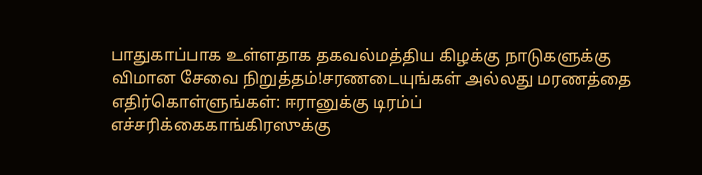பாதுகாப்பாக உள்ளதாக தகவல்மத்திய கிழக்கு நாடுகளுக்கு விமான சேவை நிறுத்தம்!சரணடையுங்கள் அல்லது மரணத்தை எதிர்கொள்ளுங்கள்: ஈரானுக்கு டிரம்ப் எச்சரிக்கைகாங்கிரஸுக்கு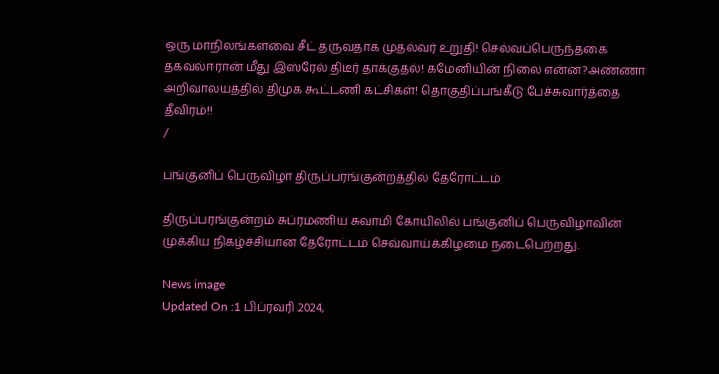ஒரு மாநிலங்களவை சீட் தருவதாக முதல்வர் உறுதி! செல்வப்பெருந்தகை தகவல்ஈரான் மீது இஸ்ரேல் திடீர் தாக்குதல்! கமேனியின் நிலை என்ன?அண்ணா அறிவாலயத்தில் திமுக கூட்டணி கட்சிகள்! தொகுதிப்பங்கீடு பேச்சுவார்த்தை தீவிரம்!!
/

பங்குனிப் பெருவிழா திருப்பரங்குன்றத்தில் தேரோட்டம்

திருப்பரங்குன்றம் சுப்ரமணிய சுவாமி கோயிலில் பங்குனிப் பெருவிழாவின் முக்கிய நிகழ்ச்சியான தேரோட்டம் செவ்வாய்க்கிழமை நடைபெற்றது.

News image
Updated On :1 பிப்ரவரி 2024,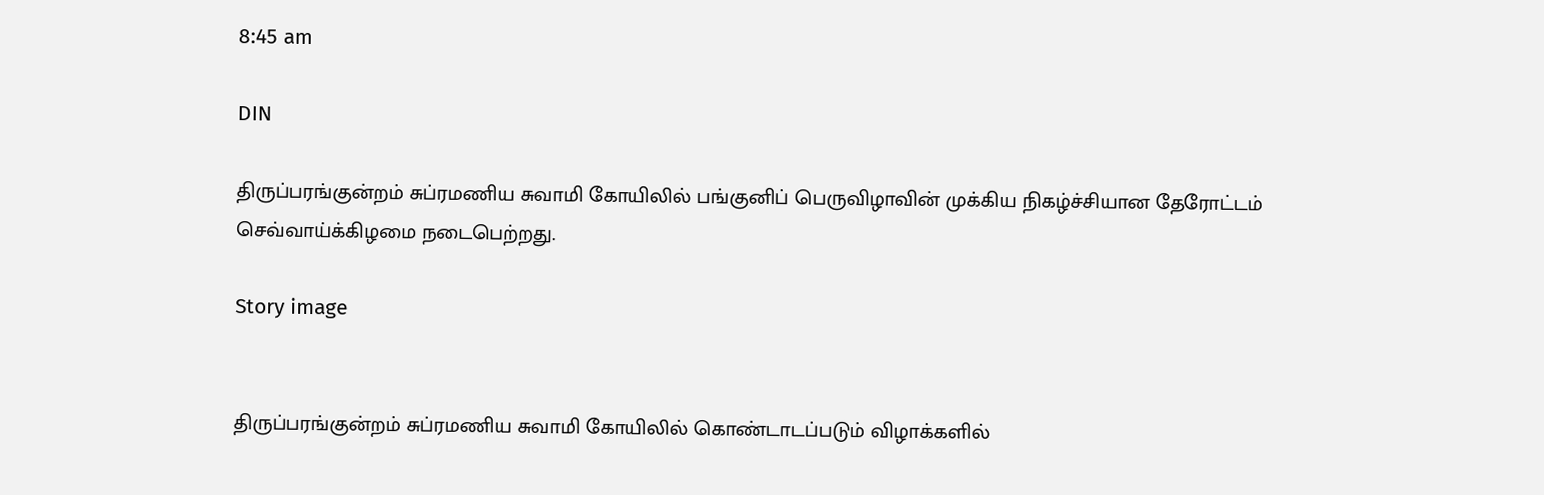8:45 am

DIN

திருப்பரங்குன்றம் சுப்ரமணிய சுவாமி கோயிலில் பங்குனிப் பெருவிழாவின் முக்கிய நிகழ்ச்சியான தேரோட்டம் செவ்வாய்க்கிழமை நடைபெற்றது.

Story image


திருப்பரங்குன்றம் சுப்ரமணிய சுவாமி கோயிலில் கொண்டாடப்படும் விழாக்களில்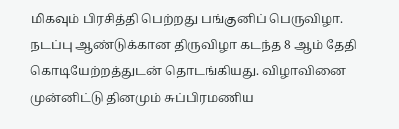மிகவும் பிரசித்தி பெற்றது பங்குனிப் பெருவிழா. நடப்பு ஆண்டுக்கான திருவிழா கடந்த 8 ஆம் தேதி கொடியேற்றத்துடன் தொடங்கியது. விழாவினை முன்னிட்டு தினமும் சுப்பிரமணிய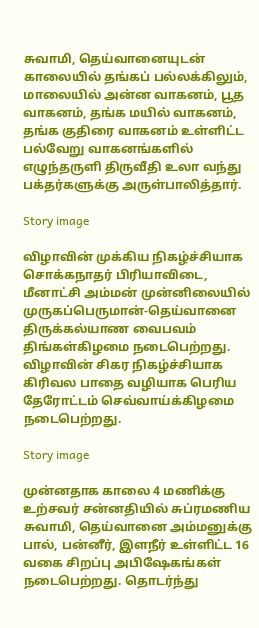சுவாமி, தெய்வானையுடன் காலையில் தங்கப் பல்லக்கிலும், மாலையில் அன்ன வாகனம், பூத வாகனம், தங்க மயில் வாகனம், தங்க குதிரை வாகனம் உள்ளிட்ட பல்வேறு வாகனங்களில் எழுந்தருளி திருவீதி உலா வந்து பக்தர்களுக்கு அருள்பாலித்தார்.

Story image

விழாவின் முக்கிய நிகழ்ச்சியாக சொக்கநாதர் பிரியாவிடை, மீனாட்சி அம்மன் முன்னிலையில் முருகப்பெருமான்-தெய்வானை திருக்கல்யாண வைபவம் திங்கள்கிழமை நடைபெற்றது. விழாவின் சிகர நிகழ்ச்சியாக கிரிவல பாதை வழியாக பெரிய தேரோட்டம் செவ்வாய்க்கிழமை நடைபெற்றது.

Story image

முன்னதாக காலை 4 மணிக்கு உற்சவர் சன்னதியில் சுப்ரமணிய சுவாமி, தெய்வானை அம்மனுக்கு பால், பன்னீர், இளநீர் உள்ளிட்ட 16 வகை சிறப்பு அபிஷேகங்கள் நடைபெற்றது. தொடர்ந்து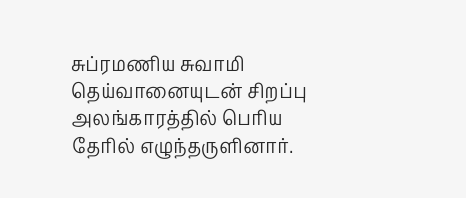சுப்ரமணிய சுவாமி தெய்வானையுடன் சிறப்பு அலங்காரத்தில் பெரிய தேரில் எழுந்தருளினார்.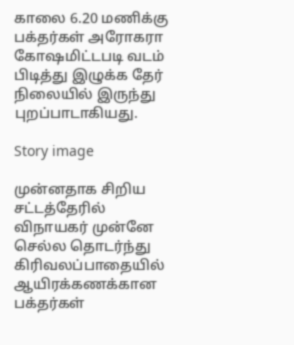காலை 6.20 மணிக்கு பக்தர்கள் அரோகரா கோஷமிட்டபடி வடம் பிடித்து இழுக்க தேர் நிலையில் இருந்து புறப்பாடாகியது.

Story image

முன்னதாக சிறிய சட்டத்தேரில் விநாயகர் முன்னே செல்ல தொடர்ந்து கிரிவலப்பாதையில் ஆயிரக்கணக்கான பக்தர்கள்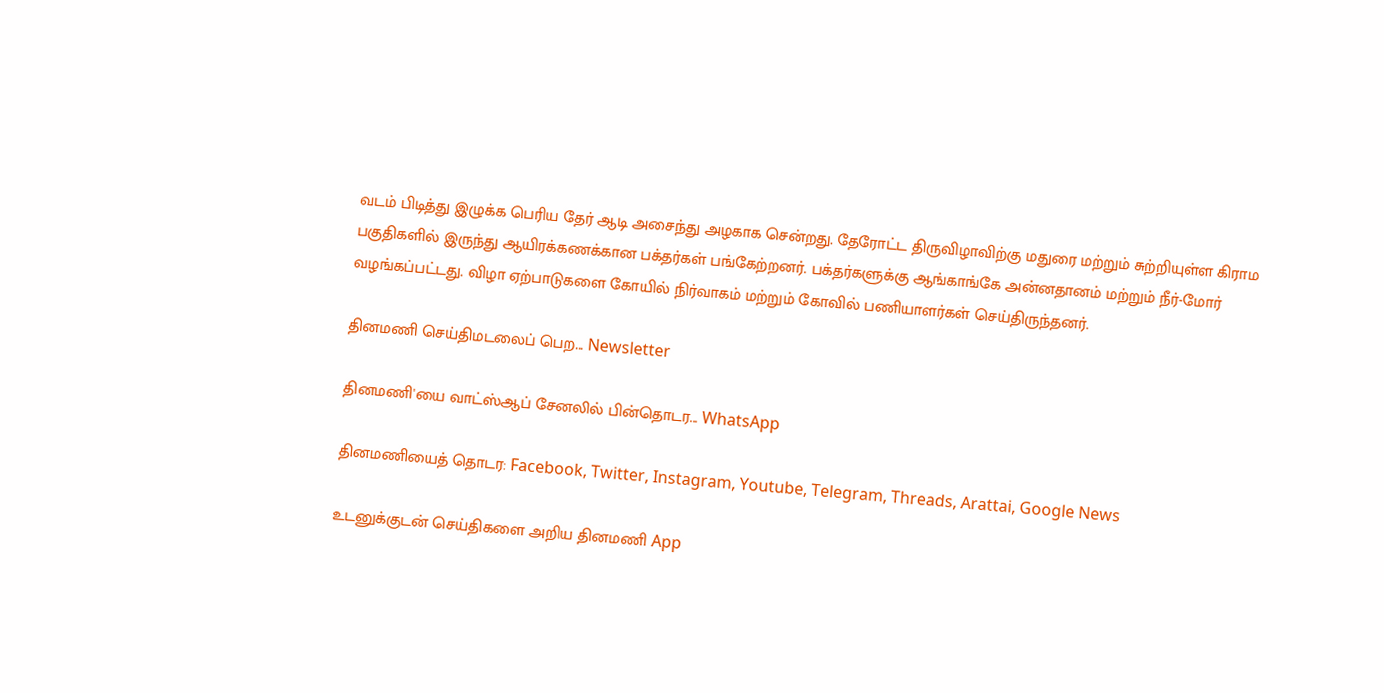வடம் பிடித்து இழுக்க பெரிய தேர் ஆடி அசைந்து அழகாக சென்றது. தேரோட்ட திருவிழாவிற்கு மதுரை மற்றும் சுற்றியுள்ள கிராம பகுதிகளில் இருந்து ஆயிரக்கணக்கான பக்தர்கள் பங்கேற்றனர். பக்தர்களுக்கு ஆங்காங்கே அன்னதானம் மற்றும் நீர்-மோர் வழங்கப்பட்டது. விழா ஏற்பாடுகளை கோயில் நிர்வாகம் மற்றும் கோவில் பணியாளர்கள் செய்திருந்தனர்.

தினமணி செய்திமடலைப் பெற... Newsletter

தினமணி'யை வாட்ஸ்ஆப் சேனலில் பின்தொடர... WhatsApp

தினமணியைத் தொடர: Facebook, Twitter, Instagram, Youtube, Telegram, Threads, Arattai, Google News

உடனுக்குடன் செய்திகளை அறிய தினமணி App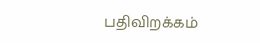பதிவிறக்கம்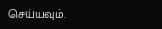செய்யவும்.